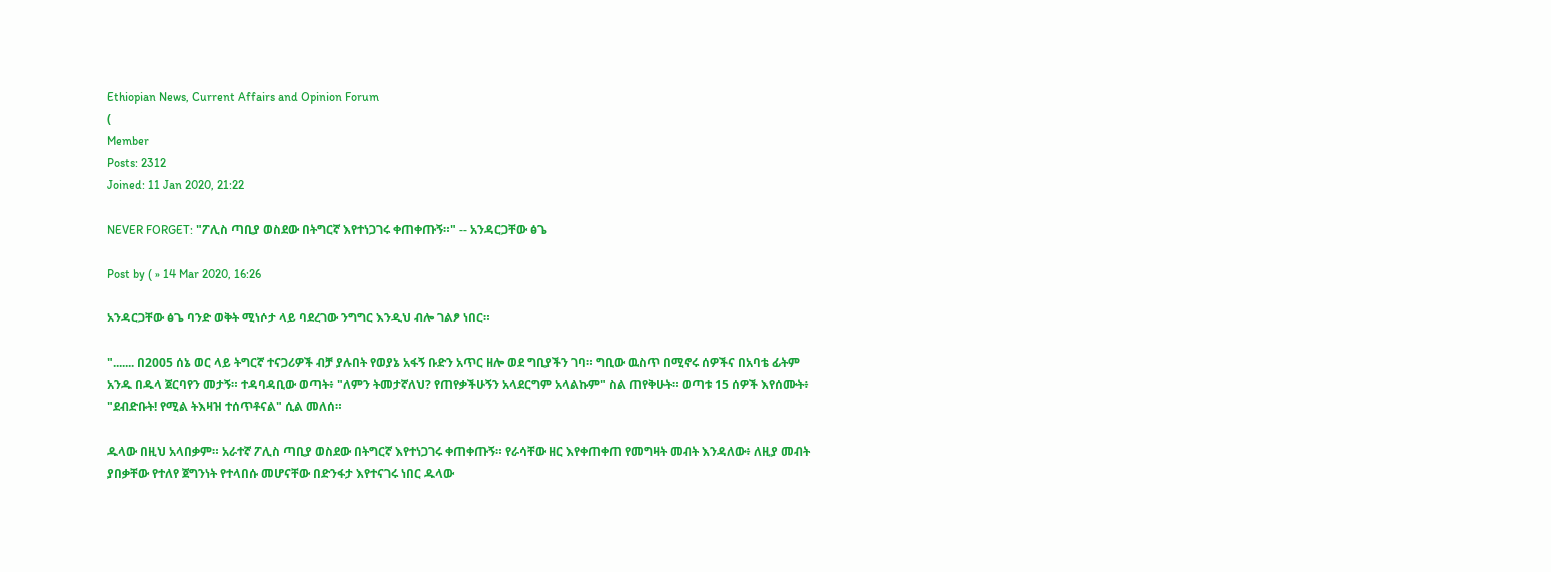Ethiopian News, Current Affairs and Opinion Forum
(
Member
Posts: 2312
Joined: 11 Jan 2020, 21:22

NEVER FORGET: "ፖሊስ ጣቢያ ወስደው በትግርኛ እየተነጋገሩ ቀጠቀጡኝ።" -- አንዳርጋቸው ፅጌ

Post by ( » 14 Mar 2020, 16:26

አንዳርጋቸው ፅጌ ባንድ ወቅት ሚነሶታ ላይ ባደረገው ንግግር እንዲህ ብሎ ገልፆ ነበር።

"....... በ2005 ሰኔ ወር ላይ ትግርኛ ተናጋሪዎች ብቻ ያሉበት የወያኔ አፋኝ ቡድን አጥር ዘሎ ወደ ግቢያችን ገባ። ግቢው ዉስጥ በሚኖሩ ሰዎችና በአባቴ ፊትም አንዱ በዱላ ጀርባየን መታኝ። ተዳባዳቢው ወጣት፥ "ለምን ትመታኛለህ? የጠየቃችሁኝን አላደርግም አላልኩም" ስል ጠየቅሁት። ወጣቱ 15 ሰዎች እየሰሙት፥ "ደብድቡት! የሚል ትእዛዝ ተሰጥቶናል" ሲል መለሰ።

ዱላው በዚህ አላበቃም። አራተኛ ፖሊስ ጣቢያ ወስደው በትግርኛ እየተነጋገሩ ቀጠቀጡኝ። የራሳቸው ዘር እየቀጠቀጠ የመግዛት መብት እንዳለው፥ ለዚያ መብት ያበቃቸው የተለየ ጀግንነት የተላበሱ መሆናቸው በድንፋታ እየተናገሩ ነበር ዱላው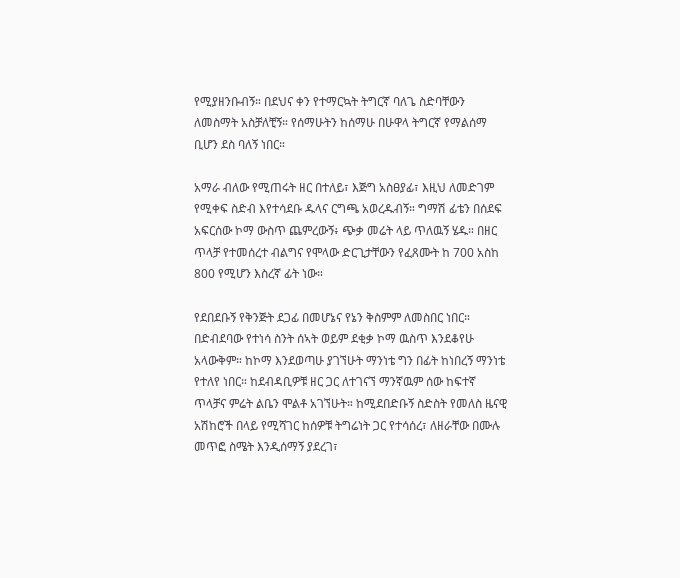የሚያዘንቡብኝ። በደህና ቀን የተማርኳት ትግርኛ ባለጌ ስድባቸውን ለመስማት አስቻለቺኝ። የሰማሁትን ከሰማሁ በሁዋላ ትግርኛ የማልሰማ ቢሆን ደስ ባለኝ ነበር።

አማራ ብለው የሚጠሩት ዘር በተለይ፣ እጅግ አስፀያፊ፣ እዚህ ለመድገም የሚቀፍ ስድብ እየተሳደቡ ዱላና ርግጫ አወረዱብኝ። ግማሽ ፊቴን በሰደፍ አፍርሰው ኮማ ውስጥ ጨምረውኝ፥ ጭቃ መሬት ላይ ጥለዉኝ ሄዱ። በዘር ጥላቻ የተመሰረተ ብልግና የሞላው ድርጊታቸውን የፈጸሙት ከ 700 አስከ 800 የሚሆን እስረኛ ፊት ነው።

የደበደቡኝ የቅንጅት ደጋፊ በመሆኔና የኔን ቅስምም ለመስበር ነበር። በድብደባው የተነሳ ስንት ሰኣት ወይም ደቂቃ ኮማ ዉስጥ እንደቆየሁ አላውቅም። ከኮማ እንደወጣሁ ያገኘሁት ማንነቴ ግን በፊት ከነበረኝ ማንነቴ የተለየ ነበር። ከደብዳቢዎቹ ዘር ጋር ለተገናኘ ማንኛዉም ሰው ከፍተኛ ጥላቻና ምሬት ልቤን ሞልቶ አገኘሁት። ከሚደበድቡኝ ስድስት የመለስ ዜናዊ አሽከሮች በላይ የሚሻገር ከሰዎቹ ትግሬነት ጋር የተሳሰረ፣ ለዘራቸው በሙሉ መጥፎ ስሜት እንዲሰማኝ ያደረገ፣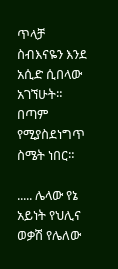ጥላቻ ስብእናዬን እንደ አሲድ ሲበላው አገኘሁት። በጣም የሚያስደነግጥ ስሜት ነበር።

..... ሌላው የኔ አይነት የህሊና ወቃሽ የሌለው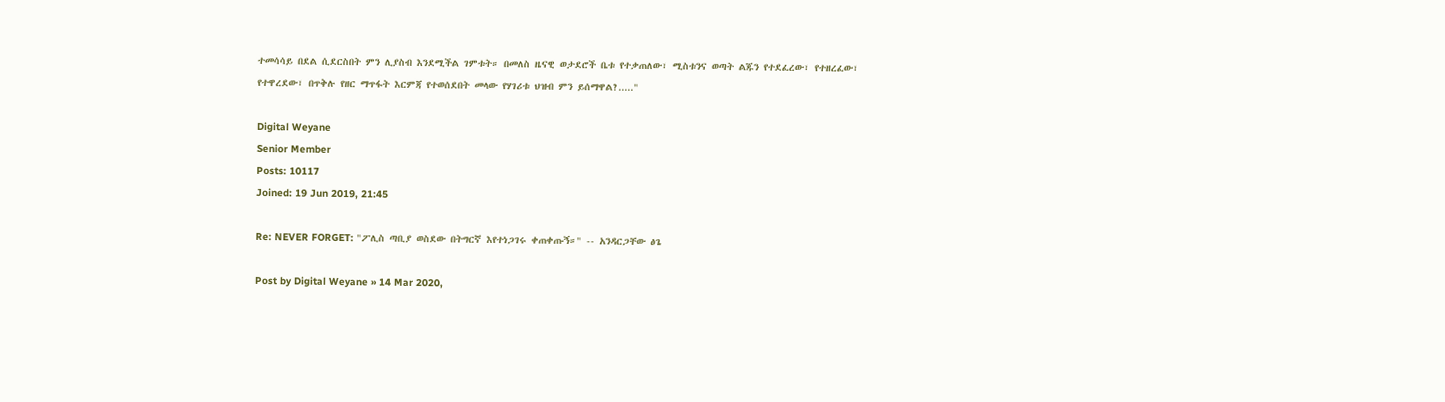ተመሳሳይ በደል ሲደርስበት ምን ሊያስብ እንደሚችል ገምቱት። በመለስ ዜናዊ ወታደሮች ቤቱ የተቃጠለው፣ ሚስቱንና ወጣት ልጁን የተደፈረው፣ የተዘረፈው፣ የተዋረደው፣ በጥቅሉ የዘር ማጥፋት እርምጃ የተወሰደበት መላው የሃገሪቱ ህዝብ ምን ይሰማዋል?....."

Digital Weyane
Senior Member
Posts: 10117
Joined: 19 Jun 2019, 21:45

Re: NEVER FORGET: "ፖሊስ ጣቢያ ወስደው በትግርኛ እየተነጋገሩ ቀጠቀጡኝ።" -- አንዳርጋቸው ፅጌ

Post by Digital Weyane » 14 Mar 2020,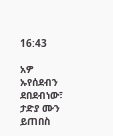16:43

አዎ ኡየሰደብን ደበደብነው፣ ታድያ ሙን ይጠበስ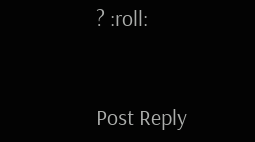? :roll:


Post Reply